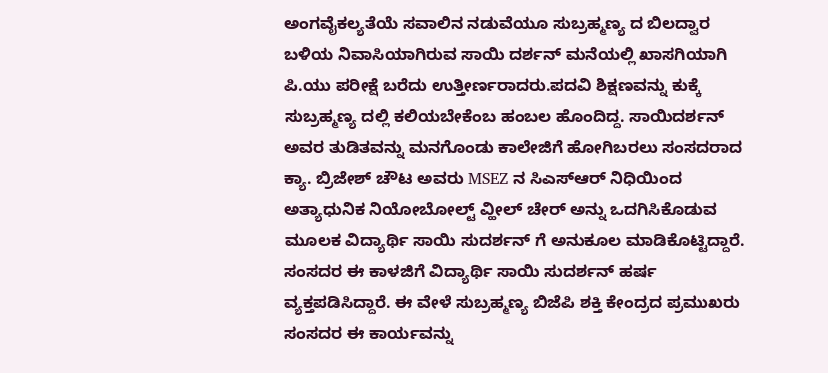ಅಂಗವೈಕಲ್ಯತೆಯೆ ಸವಾಲಿನ ನಡುವೆಯೂ ಸುಬ್ರಹ್ಮಣ್ಯ ದ ಬಿಲದ್ವಾರ ಬಳಿಯ ನಿವಾಸಿಯಾಗಿರುವ ಸಾಯಿ ದರ್ಶನ್ ಮನೆಯಲ್ಲಿ ಖಾಸಗಿಯಾಗಿ ಪಿ.ಯು ಪರೀಕ್ಷೆ ಬರೆದು ಉತ್ತೀರ್ಣರಾದರು.ಪದವಿ ಶಿಕ್ಷಣವನ್ನು ಕುಕ್ಕೆ ಸುಬ್ರಹ್ಮಣ್ಯ ದಲ್ಲಿ ಕಲಿಯಬೇಕೆಂಬ ಹಂಬಲ ಹೊಂದಿದ್ದ. ಸಾಯಿದರ್ಶನ್ ಅವರ ತುಡಿತವನ್ನು ಮನಗೊಂಡು ಕಾಲೇಜಿಗೆ ಹೋಗಿಬರಲು ಸಂಸದರಾದ ಕ್ಯಾ. ಬ್ರಿಜೇಶ್ ಚೌಟ ಅವರು MSEZ ನ ಸಿಎಸ್ಆರ್ ನಿಧಿಯಿಂದ ಅತ್ಯಾಧುನಿಕ ನಿಯೋಬೋಲ್ಟ್ ವ್ಹೀಲ್ ಚೇರ್ ಅನ್ನು ಒದಗಿಸಿಕೊಡುವ ಮೂಲಕ ವಿದ್ಯಾರ್ಥಿ ಸಾಯಿ ಸುದರ್ಶನ್ ಗೆ ಅನುಕೂಲ ಮಾಡಿಕೊಟ್ಟಿದ್ದಾರೆ. ಸಂಸದರ ಈ ಕಾಳಜಿಗೆ ವಿದ್ಯಾರ್ಥಿ ಸಾಯಿ ಸುದರ್ಶನ್ ಹರ್ಷ ವ್ಯಕ್ತಪಡಿಸಿದ್ದಾರೆ. ಈ ವೇಳೆ ಸುಬ್ರಹ್ಮಣ್ಯ ಬಿಜೆಪಿ ಶಕ್ತಿ ಕೇಂದ್ರದ ಪ್ರಮುಖರು ಸಂಸದರ ಈ ಕಾರ್ಯವನ್ನು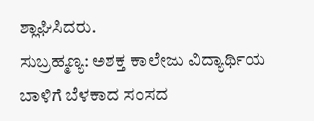ಶ್ಲಾಘಿಸಿದರು.
ಸುಬ್ರಹ್ಮಣ್ಯ: ಅಶಕ್ತ ಕಾಲೇಜು ವಿದ್ಯಾರ್ಥಿಯ ಬಾಳಿಗೆ ಬೆಳಕಾದ ಸಂಸದ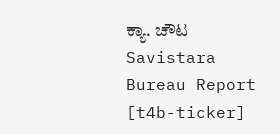ಕ್ಯಾ. ಚೌಟ
Savistara
Bureau Report
[t4b-ticker]